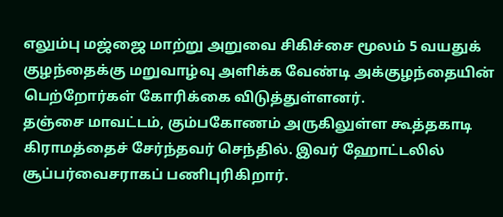எலும்பு மஜ்ஜை மாற்று அறுவை சிகிச்சை மூலம் 5 வயதுக் குழந்தைக்கு மறுவாழ்வு அளிக்க வேண்டி அக்குழந்தையின் பெற்றோர்கள் கோரிக்கை விடுத்துள்ளனர்.
தஞ்சை மாவட்டம், கும்பகோணம் அருகிலுள்ள கூத்தகாடி கிராமத்தைச் சேர்ந்தவர் செந்தில். இவர் ஹோட்டலில் சூப்பர்வைசராகப் பணிபுரிகிறார்.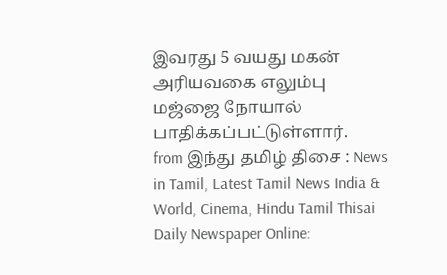இவரது 5 வயது மகன் அரியவகை எலும்பு மஜ்ஜை நோயால் பாதிக்கப்பட்டுள்ளார்.
from இந்து தமிழ் திசை : News in Tamil, Latest Tamil News India & World, Cinema, Hindu Tamil Thisai Daily Newspaper Online: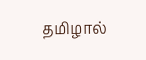தமிழால்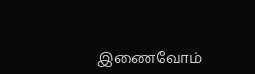இணைவோம்